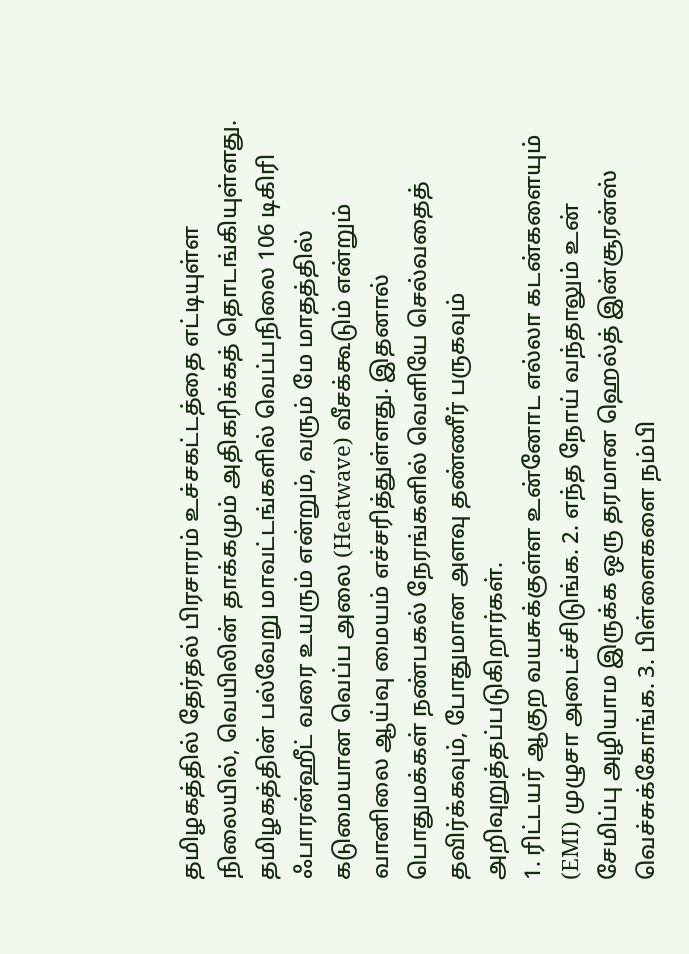தமிழகத்தில் தேர்தல் பிரசாரம் உச்சகட்டத்தை எட்டியுள்ள நிலையில், வெயிலின் தாக்கமும் அதிகரிக்கத் தொடங்கியுள்ளது. தமிழகத்தின் பல்வேறு மாவட்டங்களில் வெப்பநிலை 106 டிகிரி ஃபாரன்ஹீட் வரை உயரும் என்றும், வரும் மே மாதத்தில் கடுமையான வெப்ப அலை (Heatwave) வீசக்கூடும் என்றும் வானிலை ஆய்வு மையம் எச்சரித்துள்ளது. இதனால் பொதுமக்கள் நண்பகல் நேரங்களில் வெளியே செல்வதைத் தவிர்க்கவும், போதுமான அளவு தண்ணீர் பருகவும் அறிவுறுத்தப்படுகிறார்கள்.
1. ரிட்டயர் ஆகுற வயசுக்குள்ள உன்னோட எல்லா கடன்களையும் (EMI) முழுசா அடைச்சிடுங்க. 2. எந்த நோய் வந்தாலும் உன் சேமிப்பு அழியாம இருக்க ஒரு தரமான ஹெல்த் இன்சூரன்ஸ் வெச்சுக்கோங்க. 3. பிள்ளைகளை நம்பி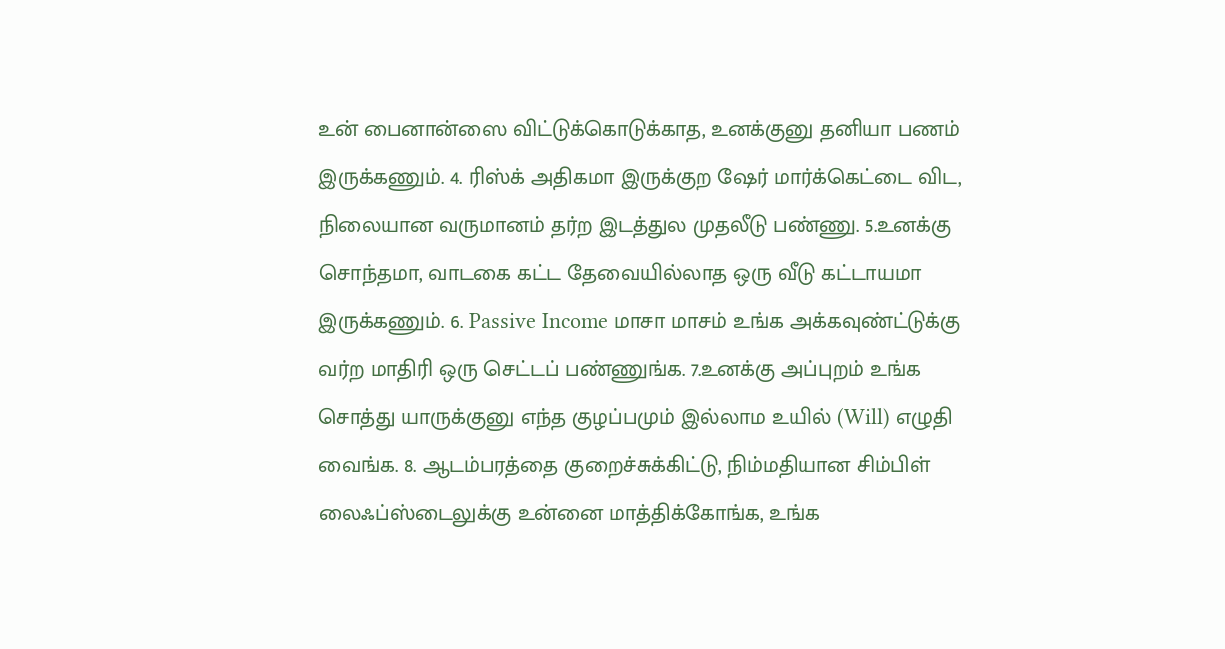உன் பைனான்ஸை விட்டுக்கொடுக்காத, உனக்குனு தனியா பணம் இருக்கணும். 4. ரிஸ்க் அதிகமா இருக்குற ஷேர் மார்க்கெட்டை விட, நிலையான வருமானம் தர்ற இடத்துல முதலீடு பண்ணு. 5.உனக்கு சொந்தமா, வாடகை கட்ட தேவையில்லாத ஒரு வீடு கட்டாயமா இருக்கணும். 6. Passive Income மாசா மாசம் உங்க அக்கவுண்ட்டுக்கு வர்ற மாதிரி ஒரு செட்டப் பண்ணுங்க. 7.உனக்கு அப்புறம் உங்க சொத்து யாருக்குனு எந்த குழப்பமும் இல்லாம உயில் (Will) எழுதி வைங்க. 8. ஆடம்பரத்தை குறைச்சுக்கிட்டு, நிம்மதியான சிம்பிள் லைஃப்ஸ்டைலுக்கு உன்னை மாத்திக்கோங்க, உங்க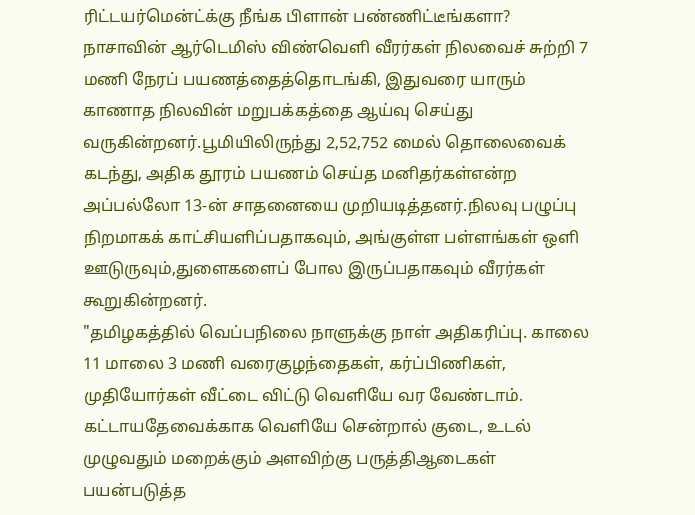ரிட்டயர்மென்ட்க்கு நீங்க பிளான் பண்ணிட்டீங்களா?
நாசாவின் ஆர்டெமிஸ் விண்வெளி வீரர்கள் நிலவைச் சுற்றி 7 மணி நேரப் பயணத்தைத்தொடங்கி, இதுவரை யாரும் காணாத நிலவின் மறுபக்கத்தை ஆய்வு செய்து வருகின்றனர்.பூமியிலிருந்து 2,52,752 மைல் தொலைவைக் கடந்து, அதிக தூரம் பயணம் செய்த மனிதர்கள்என்ற அப்பல்லோ 13-ன் சாதனையை முறியடித்தனர்.நிலவு பழுப்பு நிறமாகக் காட்சியளிப்பதாகவும், அங்குள்ள பள்ளங்கள் ஒளி ஊடுருவும்,துளைகளைப் போல இருப்பதாகவும் வீரர்கள் கூறுகின்றனர்.
"தமிழகத்தில் வெப்பநிலை நாளுக்கு நாள் அதிகரிப்பு. காலை 11 மாலை 3 மணி வரைகுழந்தைகள், கர்ப்பிணிகள், முதியோர்கள் வீட்டை விட்டு வெளியே வர வேண்டாம். கட்டாயதேவைக்காக வெளியே சென்றால் குடை, உடல் முழுவதும் மறைக்கும் அளவிற்கு பருத்திஆடைகள் பயன்படுத்த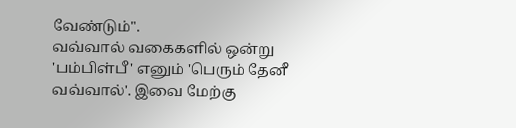வேண்டும்".
வவ்வால் வகைகளில் ஒன்று 'பம்பிள்பீ' எனும் 'பெரும் தேனீ வவ்வால்'. இவை மேற்கு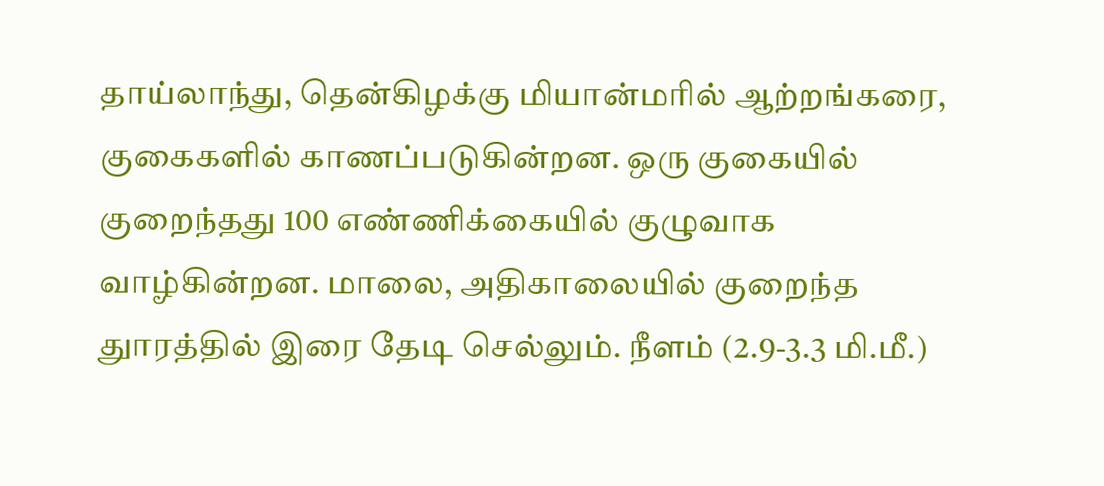தாய்லாந்து, தென்கிழக்கு மியான்மரில் ஆற்றங்கரை, குகைகளில் காணப்படுகின்றன. ஒரு குகையில் குறைந்தது 100 எண்ணிக்கையில் குழுவாக வாழ்கின்றன. மாலை, அதிகாலையில் குறைந்த துாரத்தில் இரை தேடி செல்லும். நீளம் (2.9-3.3 மி.மீ.)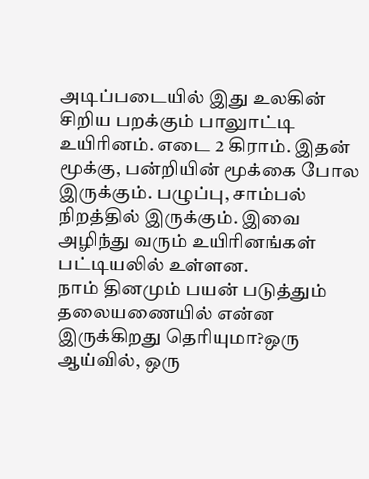அடிப்படையில் இது உலகின் சிறிய பறக்கும் பாலுாட்டி உயிரினம். எடை 2 கிராம். இதன் மூக்கு, பன்றியின் மூக்கை போல இருக்கும். பழுப்பு, சாம்பல் நிறத்தில் இருக்கும். இவை அழிந்து வரும் உயிரினங்கள் பட்டியலில் உள்ளன.
நாம் தினமும் பயன் படுத்தும் தலையணையில் என்ன இருக்கிறது தெரியுமா?ஒரு ஆய்வில், ஒரு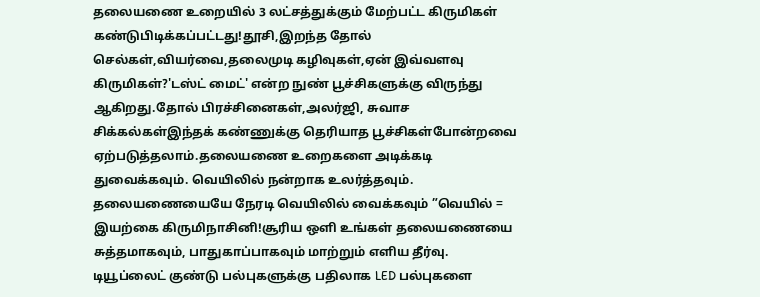தலையணை உறையில் 3 லட்சத்துக்கும் மேற்பட்ட கிருமிகள் கண்டுபிடிக்கப்பட்டது!தூசி,இறந்த தோல் செல்கள்,வியர்வை,தலைமுடி கழிவுகள்,ஏன் இவ்வளவு கிருமிகள்?'டஸ்ட் மைட்' என்ற நுண் பூச்சிகளுக்கு விருந்து ஆகிறது.தோல் பிரச்சினைகள்,அலர்ஜி, சுவாச சிக்கல்கள்இந்தக் கண்ணுக்கு தெரியாத பூச்சிகள்போன்றவை ஏற்படுத்தலாம்.தலையணை உறைகளை அடிக்கடி துவைக்கவும். வெயிலில் நன்றாக உலர்த்தவும். தலையணையையே நேரடி வெயிலில் வைக்கவும் ”வெயில் = இயற்கை கிருமிநாசினி!சூரிய ஒளி உங்கள் தலையணையை சுத்தமாகவும், பாதுகாப்பாகவும் மாற்றும் எளிய தீர்வு.
டியூப்லைட் குண்டு பல்புகளுக்கு பதிலாக LED பல்புகளை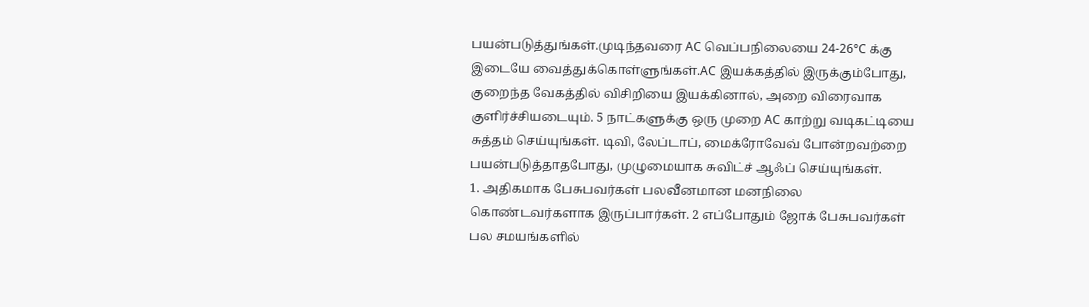பயன்படுத்துங்கள்.முடிந்தவரை AC வெப்பநிலையை 24-26°C க்கு இடையே வைத்துக்கொள்ளுங்கள்.AC இயக்கத்தில் இருக்கும்போது, குறைந்த வேகத்தில் விசிறியை இயக்கினால், அறை விரைவாக குளிர்ச்சியடையும். 5 நாட்களுக்கு ஒரு முறை AC காற்று வடிகட்டியை சுத்தம் செய்யுங்கள். டிவி, லேப்டாப், மைக்ரோவேவ் போன்றவற்றை பயன்படுத்தாதபோது, முழுமையாக சுவிட்ச் ஆஃப் செய்யுங்கள்.
1. அதிகமாக பேசுபவர்கள் பலவீனமான மனநிலை கொண்டவர்களாக இருப்பார்கள். 2 எப்போதும் ஜோக் பேசுபவர்கள் பல சமயங்களில்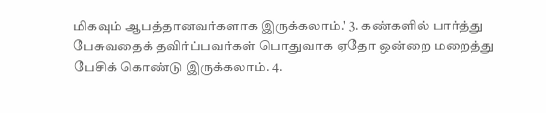மிகவும் ஆபத்தானவர்களாக இருக்கலாம்.' 3. கண்களில் பார்த்து பேசுவதைக் தவிர்ப்பவர்கள் பொதுவாக ஏதோ ஒன்றை மறைத்து பேசிக் கொண்டு இருக்கலாம். 4.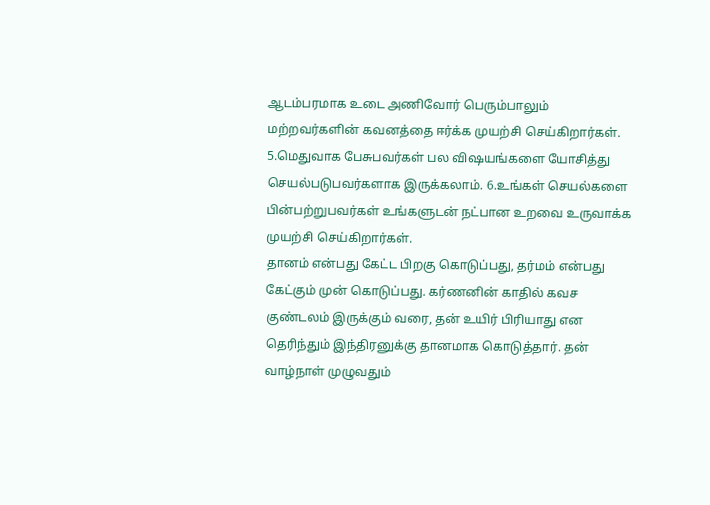ஆடம்பரமாக உடை அணிவோர் பெரும்பாலும் மற்றவர்களின் கவனத்தை ஈர்க்க முயற்சி செய்கிறார்கள். 5.மெதுவாக பேசுபவர்கள் பல விஷயங்களை யோசித்து செயல்படுபவர்களாக இருக்கலாம். 6.உங்கள் செயல்களை பின்பற்றுபவர்கள் உங்களுடன் நட்பான உறவை உருவாக்க முயற்சி செய்கிறார்கள்.
தானம் என்பது கேட்ட பிறகு கொடுப்பது, தர்மம் என்பது கேட்கும் முன் கொடுப்பது. கர்ணனின் காதில் கவச குண்டலம் இருக்கும் வரை, தன் உயிர் பிரியாது என தெரிந்தும் இந்திரனுக்கு தானமாக கொடுத்தார். தன் வாழ்நாள் முழுவதும்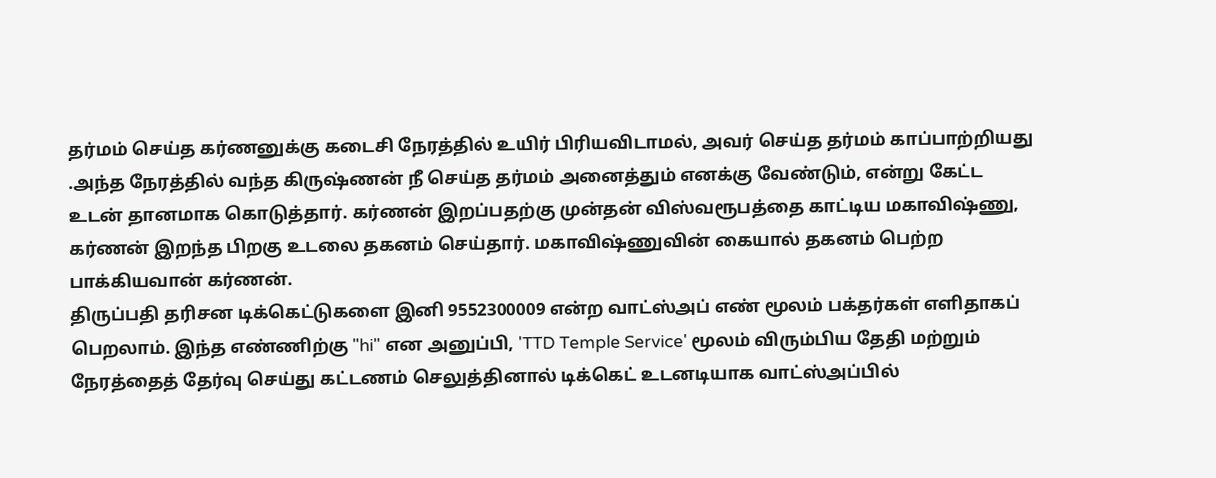தர்மம் செய்த கர்ணனுக்கு கடைசி நேரத்தில் உயிர் பிரியவிடாமல், அவர் செய்த தர்மம் காப்பாற்றியது .அந்த நேரத்தில் வந்த கிருஷ்ணன் நீ செய்த தர்மம் அனைத்தும் எனக்கு வேண்டும், என்று கேட்ட உடன் தானமாக கொடுத்தார். கர்ணன் இறப்பதற்கு முன்தன் விஸ்வரூபத்தை காட்டிய மகாவிஷ்ணு, கர்ணன் இறந்த பிறகு உடலை தகனம் செய்தார். மகாவிஷ்ணுவின் கையால் தகனம் பெற்ற பாக்கியவான் கர்ணன்.
திருப்பதி தரிசன டிக்கெட்டுகளை இனி 9552300009 என்ற வாட்ஸ்அப் எண் மூலம் பக்தர்கள் எளிதாகப் பெறலாம். இந்த எண்ணிற்கு "hi" என அனுப்பி, 'TTD Temple Service' மூலம் விரும்பிய தேதி மற்றும் நேரத்தைத் தேர்வு செய்து கட்டணம் செலுத்தினால் டிக்கெட் உடனடியாக வாட்ஸ்அப்பில்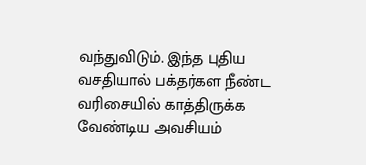வந்துவிடும். இந்த புதிய வசதியால் பக்தர்கள நீண்ட வரிசையில் காத்திருக்க வேண்டிய அவசியம்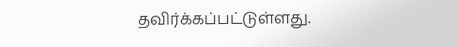தவிர்க்கப்பட்டுள்ளது.